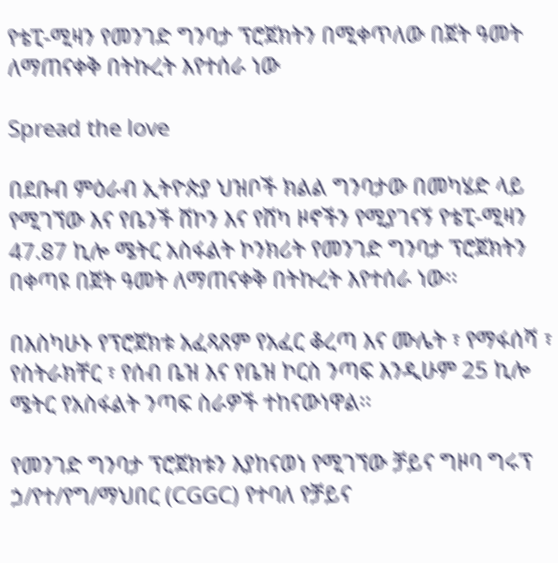የቴፒ-ሚዛን የመንገድ ግንባታ ፕሮጀክትን በሚቀጥለው በጀት ዓመት ለማጠናቀቅ በትኩረት እየተሰራ ነው

Spread the love

በደቡብ ምዕራብ ኢትዮጵያ ህዝቦች ክልል ግንባታው በመካሄድ ላይ የሚገኘው እና የቤንች ሸኮን እና የሸካ ዞኖችን የሚያገናኝ የቴፒ-ሚዛን 47.87 ኪሎ ሜትር አስፋልት ኮንክሪት የመንገድ ግንባታ ፕሮጀክትን በቀጣዩ በጀት ዓመት ለማጠናቀቅ በትኩረት እየተሰራ ነው፡፡

በእስካሁኑ የፕሮጀክቱ አፈጻጸም የአፈር ቆረጣ እና ሙሌት ፣ የማፋሰሻ ፣ የስትራክቸር ፣ የሰብ ቤዝ እና የቤዝ ኮርስ ንጣፍ እንዲሁም 25 ኪሎ ሜትር የአስፋልት ንጣፍ ስራዎች ተከናውነዋል፡፡

የመንገድ ግንባታ ፕሮጀክቱን እያከናወነ የሚገኘው ቻይና ግዞባ ግሩፕ ኃ/የተ/የግ/ማህበር (CGGC) የተባለ የቻይና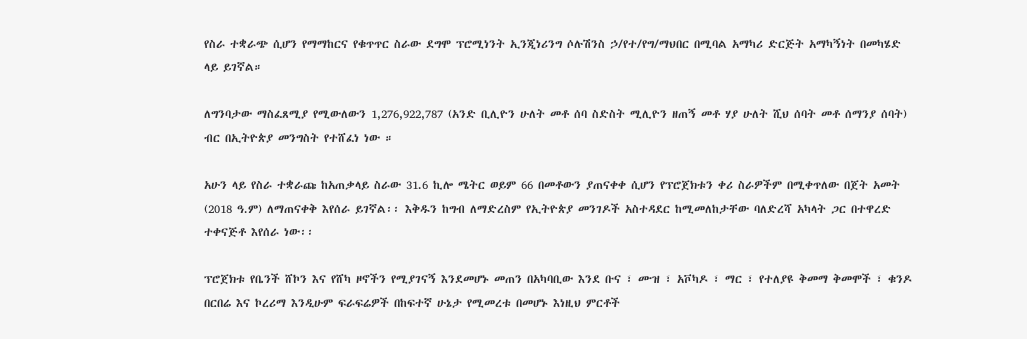የስራ ተቋራጭ ሲሆን የማማከርና የቁጥጥር ስራው ደግሞ ፕሮሚነንት ኢንጂነሪንግ ሶሉሽንስ ኃ/የተ/የግ/ማህበር በሚባል አማካሪ ድርጅት አማካኝነት በመካሄድ ላይ ይገኛል።

ለግንባታው ማስፈጸሚያ የሚውለውን 1,276,922,787 (አንድ ቢሊዮን ሁለት መቶ ሰባ ስድስት ሚሊዮን ዘጠኝ መቶ ሃያ ሁለት ሺህ ሰባት መቶ ሰማንያ ሰባት) ብር በኢትዮጵያ መንግስት የተሸፈነ ነው ።

አሁን ላይ የስራ ተቋራጩ ከአጠቃላይ ስራው 31.6 ኪሎ ሜትር ወይም 66 በመቶውን ያጠናቀቀ ሲሆን የፕሮጀክቱን ቀሪ ስራዎችም በሚቀጥለው በጀት አመት (2018 ዓ.ም) ለማጠናቀቅ እየሰራ ይገኛል፡፡ እቅዱን ከግብ ለማድረስም የኢትዮጵያ መንገዶች አስተዳደር ከሚመለከታቸው ባለድረሻ አካላት ጋር በተዋረድ ተቀናጅቶ እየሰራ ነው፡፡

ፕሮጀክቱ የቤንች ሸኮን እና የሸካ ዞኖችን የሚያገናኝ እንደመሆኑ መጠን በአካባቢው እንደ ቡና ፣ ሙዝ ፣ አቮካዶ ፣ ማር ፣ የተለያዩ ቅመማ ቅመሞች ፣ ቁንዶ በርበሬ እና ኮረሪማ እንዲሁም ፍራፍሬዎች በከፍተኛ ሁኔታ የሚመረቱ በመሆኑ እነዚህ ምርቶች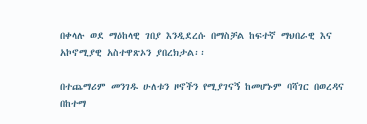በቀላሉ ወደ ማዕከላዊ ገበያ እንዲደረሱ በማስቻል ከፍተኛ ማህበራዊ እና አኮኖሚያዊ አስተዋጽኦን ያበረክታል፡፡

በተጨማሪም መንገዱ ሁለቱን ዞኖችን የሚያገናኝ ከመሆኑም ባሻገር በወረዳና በከተማ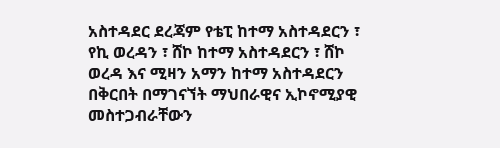አስተዳደር ደረጃም የቴፒ ከተማ አስተዳደርን ፣ የኪ ወረዳን ፣ ሸኮ ከተማ አስተዳደርን ፣ ሸኮ ወረዳ እና ሚዛን አማን ከተማ አስተዳደርን በቅርበት በማገናኘት ማህበራዊና ኢኮኖሚያዊ መስተጋብራቸውን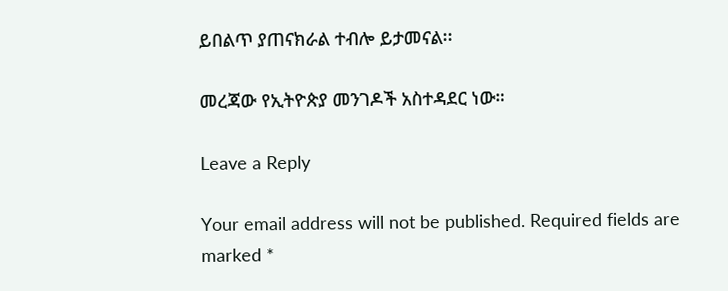ይበልጥ ያጠናክራል ተብሎ ይታመናል፡፡

መረጃው የኢትዮጵያ መንገዶች አስተዳደር ነው።

Leave a Reply

Your email address will not be published. Required fields are marked *